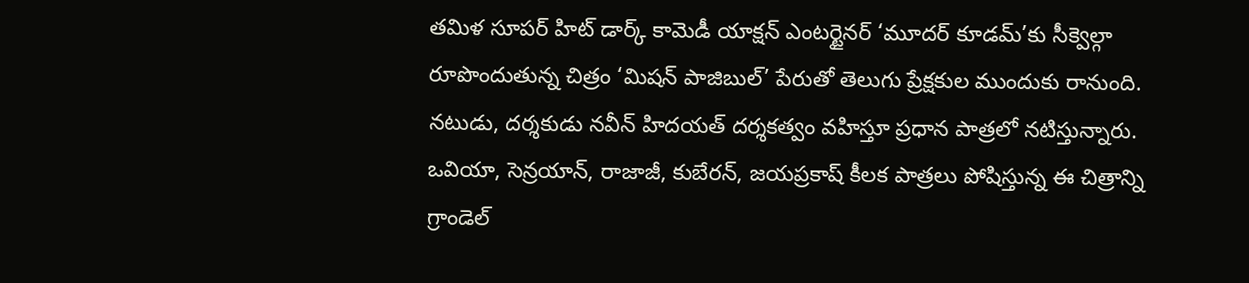తమిళ సూపర్ హిట్ డార్క్ కామెడీ యాక్షన్ ఎంటర్టైనర్ ‘మూదర్ కూడమ్’కు సీక్వెల్గా రూపొందుతున్న చిత్రం ‘మిషన్ పాజిబుల్’ పేరుతో తెలుగు ప్రేక్షకుల ముందుకు రానుంది. నటుడు, దర్శకుడు నవీన్ హిదయత్ దర్శకత్వం వహిస్తూ ప్రధాన పాత్రలో నటిస్తున్నారు. ఒవియా, సెన్రయాన్, రాజాజీ, కుబేరన్, జయప్రకాష్ కీలక పాత్రలు పోషిస్తున్న ఈ చిత్రాన్ని గ్రాండెల్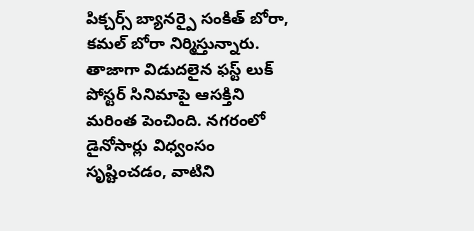పిక్చర్స్ బ్యానర్పై సంకిత్ బోరా, కమల్ బోరా నిర్మిస్తున్నారు.
తాజాగా విడుదలైన ఫస్ట్ లుక్ పోస్టర్ సినిమాపై ఆసక్తిని మరింత పెంచింది. నగరంలో డైనోసార్లు విధ్వంసం సృష్టించడం, వాటిని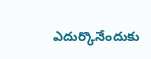ఎదుర్కొనేందుకు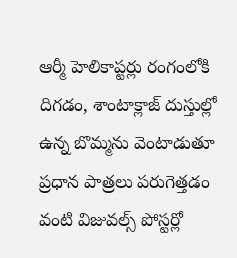ఆర్మీ హెలికాప్టర్లు రంగంలోకి దిగడం, శాంటాక్లాజ్ దుస్తుల్లో ఉన్న బొమ్మను వెంటాడుతూ ప్రధాన పాత్రలు పరుగెత్తడం వంటి విజువల్స్ పోస్టర్లో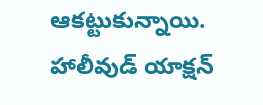ఆకట్టుకున్నాయి. హాలీవుడ్ యాక్షన్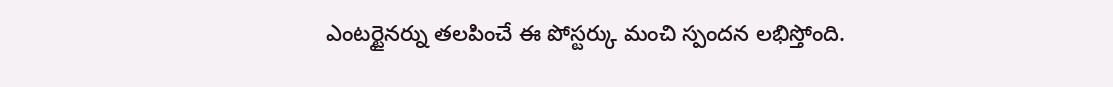ఎంటర్టైనర్ను తలపించే ఈ పోస్టర్కు మంచి స్పందన లభిస్తోంది.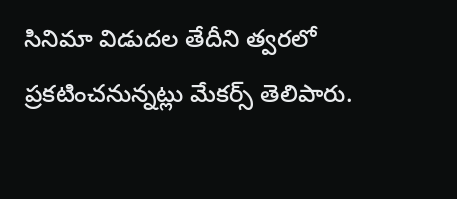సినిమా విడుదల తేదీని త్వరలో ప్రకటించనున్నట్లు మేకర్స్ తెలిపారు.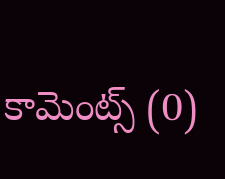కామెంట్స్ (0)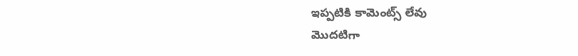ఇప్పటికి కామెంట్స్ లేవు
మొదటిగా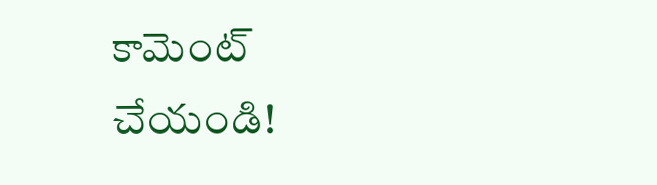కామెంట్ చేయండి!